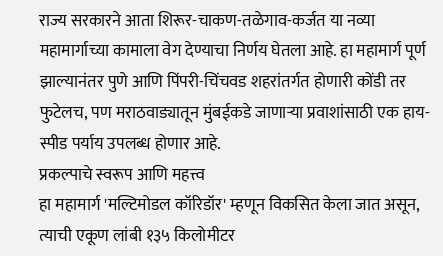राज्य सरकारने आता शिरूर-चाकण-तळेगाव-कर्जत या नव्या महामार्गाच्या कामाला वेग देण्याचा निर्णय घेतला आहे. हा महामार्ग पूर्ण झाल्यानंतर पुणे आणि पिंपरी-चिंचवड शहरांतर्गत होणारी कोंडी तर फुटेलच, पण मराठवाड्यातून मुंबईकडे जाणाऱ्या प्रवाशांसाठी एक हाय-स्पीड पर्याय उपलब्ध होणार आहे.
प्रकल्पाचे स्वरूप आणि महत्त्व
हा महामार्ग 'मल्टिमोडल कॉरिडॉर' म्हणून विकसित केला जात असून, त्याची एकूण लांबी १३५ किलोमीटर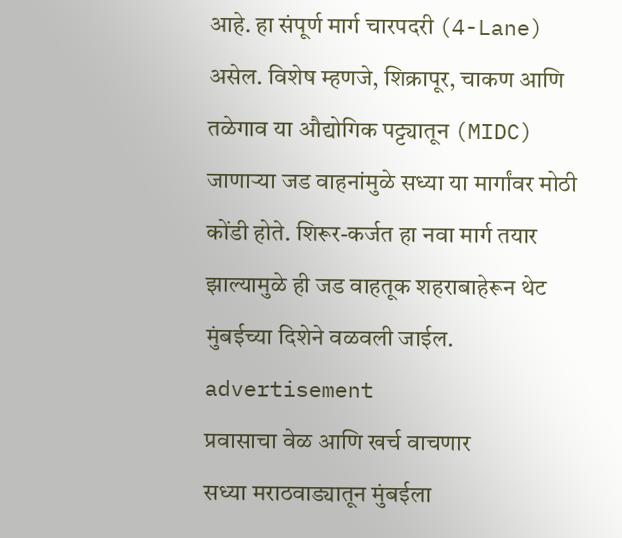आहे. हा संपूर्ण मार्ग चारपदरी (4-Lane) असेल. विशेष म्हणजे, शिक्रापूर, चाकण आणि तळेगाव या औद्योगिक पट्ट्यातून (MIDC) जाणाऱ्या जड वाहनांमुळे सध्या या मार्गांवर मोठी कोंडी होते. शिरूर-कर्जत हा नवा मार्ग तयार झाल्यामुळे ही जड वाहतूक शहराबाहेरून थेट मुंबईच्या दिशेने वळवली जाईल.
advertisement
प्रवासाचा वेळ आणि खर्च वाचणार
सध्या मराठवाड्यातून मुंबईला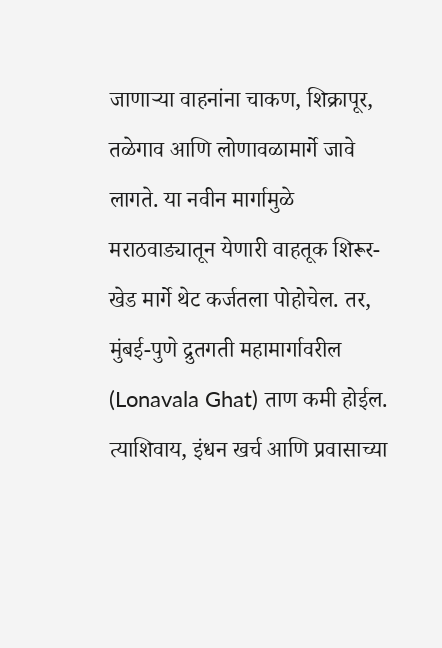जाणाऱ्या वाहनांना चाकण, शिक्रापूर, तळेगाव आणि लोणावळामार्गे जावे लागते. या नवीन मार्गामुळे मराठवाड्यातून येणारी वाहतूक शिरूर-खेड मार्गे थेट कर्जतला पोहोचेल. तर, मुंबई-पुणे द्रुतगती महामार्गावरील (Lonavala Ghat) ताण कमी होईल. त्याशिवाय, इंधन खर्च आणि प्रवासाच्या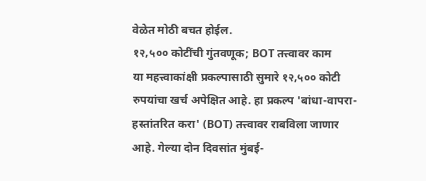वेळेत मोठी बचत होईल.
१२,५०० कोटींची गुंतवणूक; BOT तत्त्वावर काम
या महत्त्वाकांक्षी प्रकल्पासाठी सुमारे १२,५०० कोटी रुपयांचा खर्च अपेक्षित आहे. हा प्रकल्प 'बांधा-वापरा-हस्तांतरित करा' (BOT) तत्त्वावर राबविला जाणार आहे. गेल्या दोन दिवसांत मुंबई-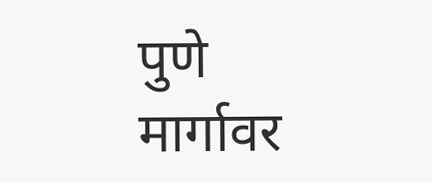पुणे मार्गावर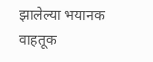झालेल्या भयानक वाहतूक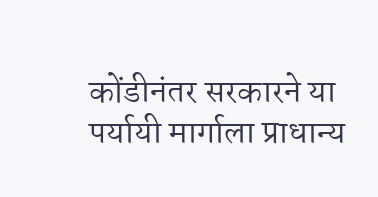कोंडीनंतर सरकारने या पर्यायी मार्गाला प्राधान्य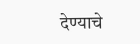देण्याचे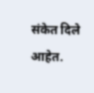संकेत दिले आहेत.